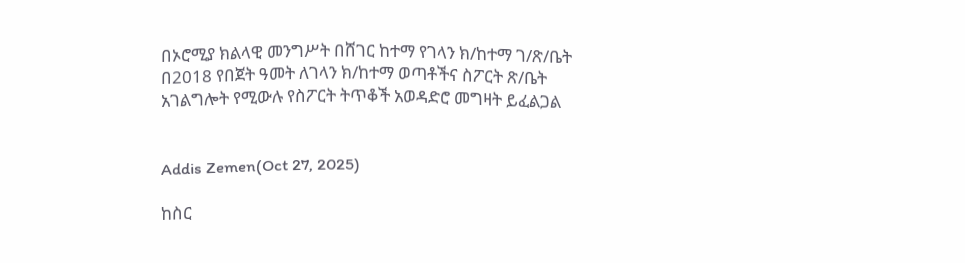በኦሮሚያ ክልላዊ መንግሥት በሸገር ከተማ የገላን ክ/ከተማ ገ/ጽ/ቤት በ2018 የበጀት ዓመት ለገላን ክ/ከተማ ወጣቶችና ስፖርት ጽ/ቤት አገልግሎት የሚውሉ የስፖርት ትጥቆች አወዳድሮ መግዛት ይፈልጋል


Addis Zemen(Oct 27, 2025)

ከስር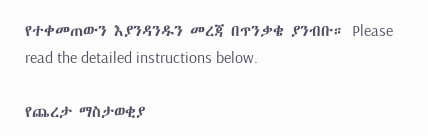የተቀመጠውን እያንዳንዱን መረጃ በጥንቃቄ ያንብቡ። Please read the detailed instructions below.

የጨረታ ማስታወቂያ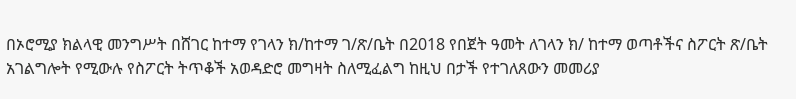በኦሮሚያ ክልላዊ መንግሥት በሸገር ከተማ የገላን ክ/ከተማ ገ/ጽ/ቤት በ2018 የበጀት ዓመት ለገላን ክ/ ከተማ ወጣቶችና ስፖርት ጽ/ቤት አገልግሎት የሚውሉ የስፖርት ትጥቆች አወዳድሮ መግዛት ስለሚፈልግ ከዚህ በታች የተገለጸውን መመሪያ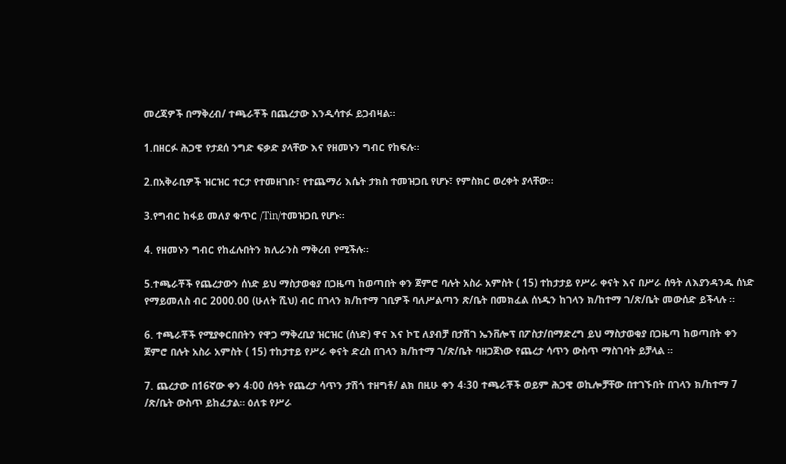መረጃዎች በማቅረብ/ ተጫራቾች በጨረታው እንዲሳተፉ ይጋብዛል፡፡

1.በዘርፉ ሕጋዊ የታደሰ ንግድ ፍቃድ ያላቸው እና የዘመኑን ግብር የከፍሉ፡፡

2.በአቅራቢዎች ዝርዝር ተርታ የተመዘገቡ፣ የተጨማሪ እሴት ታክስ ተመዝጋቢ የሆኑ፣ የምስክር ወረቀት ያላቸው፡፡

3.የግብር ከፋይ መለያ ቁጥር /Tin/ተመዝጋቢ የሆኑ፡፡

4. የዘመኑን ግብር የከፈሉበትን ክሊራንስ ማቅረብ የሚችሉ፡፡

5.ተጫራቾች የጨረታውን ሰነድ ይህ ማስታወቂያ በጋዜጣ ከወጣበት ቀን ጀምሮ ባሉት አስራ አምስት ( 15) ተከታታይ የሥራ ቀናት እና በሥራ ሰዓት ለእያንዳንዱ ሰነድ የማይመለስ ብር 2000.00 (ሁለት ሺህ) ብር በገላን ክ/ከተማ ገቢዎች ባለሥልጣን ጽ/ቤት በመክፈል ሰነዱን ከገላን ክ/ከተማ ገ/ጽ/ቤት መውሰድ ይችላሉ ፡፡

6. ተጫራቾች የሚያቀርበበትን የዋጋ ማቅረቢያ ዝርዝር (ሰነድ) ዋና እና ኮፒ ለያብቻ በታሽገ ኤንቨሎፕ በፖስታ/በማድረግ ይህ ማስታወቂያ በጋዜጣ ከወጣበት ቀን ጀምሮ በሉት አስራ አምስት ( 15) ተከታተይ የሥራ ቀናት ድረስ በገላን ክ/ከተማ ገ/ጽ/ቤት ባዘጋጀነው የጨረታ ሳጥን ውስጥ ማስገባት ይቻላል ።

7. ጨረታው በ16ኛው ቀን 4፡00 ሰዓት የጨረታ ሳጥን ታሽጎ ተዘግቶ/ ልክ በዚሁ ቀን 4፡30 ተጫራቾች ወይም ሕጋዊ ወኪሎቻቸው በተገኙበት በገላን ክ/ከተማ 7 /ጽ/ቤት ውስጥ ይከፈታል። ዕለቱ የሥራ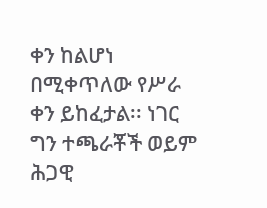ቀን ከልሆነ በሚቀጥለው የሥራ ቀን ይከፈታል፡፡ ነገር ግን ተጫራቾች ወይም ሕጋዊ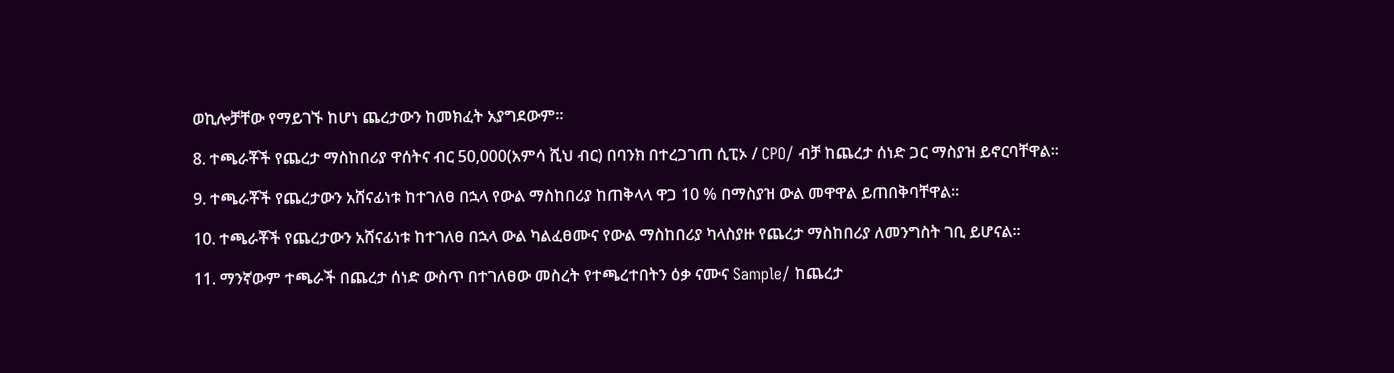ወኪሎቻቸው የማይገኙ ከሆነ ጨረታውን ከመክፈት አያግደውም፡፡

8. ተጫራቾች የጨረታ ማስከበሪያ ዋሰትና ብር 50,000(አምሳ ሺህ ብር) በባንክ በተረጋገጠ ሲፒኦ / CPO/ ብቻ ከጨረታ ሰነድ ጋር ማስያዝ ይኖርባቸዋል፡፡

9. ተጫራቾች የጨረታውን አሸናፊነቱ ከተገለፀ በኋላ የውል ማስከበሪያ ከጠቅላላ ዋጋ 10 % በማስያዝ ውል መዋዋል ይጠበቅባቸዋል፡፡

10. ተጫራቾች የጨረታውን አሸናፊነቱ ከተገለፀ በኋላ ውል ካልፈፀሙና የውል ማስከበሪያ ካላስያዙ የጨረታ ማስከበሪያ ለመንግስት ገቢ ይሆናል፡፡

11. ማንኛውም ተጫራች በጨረታ ሰነድ ውስጥ በተገለፀው መስረት የተጫረተበትን ዕቃ ናሙና Sample/ ከጨረታ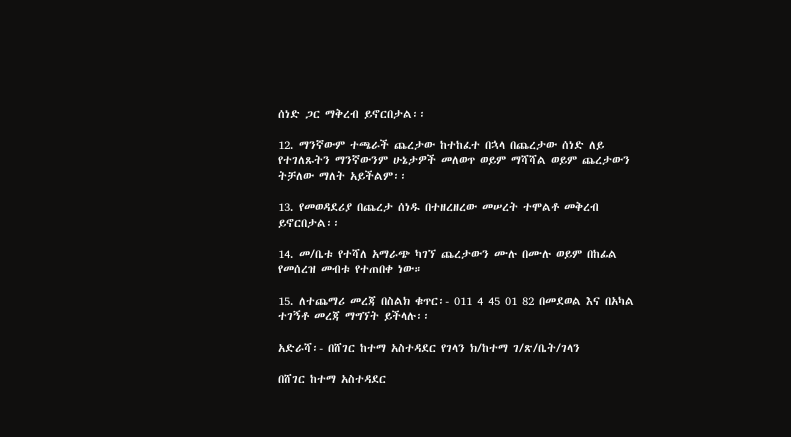ሰነድ ጋር ማቅረብ ይኖርበታል፡፡

12. ማንኛውም ተጫራች ጨረታው ከተከፈተ በኋላ በጨረታው ሰነድ ለይ የተገለጹትን ማንኛውንም ሁኔታዎች መለወጥ ወይም ማሻሻል ወይም ጨረታውን ትቻለው ማለት አይችልም፡፡

13. የመወዳደሪያ በጨረታ ሰነዱ በተዘረዘረው መሠረት ተሞልቶ መቅረብ ይኖርበታል፡፡

14. መ/ቤቱ የተሻለ አማራጭ ካገኘ ጨረታውን ሙሉ በሙሉ ወይም በከፊል የመሰረዝ መብቱ የተጠበቀ ነው።

15. ለተጨማሪ መረጃ በስልክ ቁጥር፡- 011 4 45 01 82 በመደወል እና በአካል ተገኝቶ መረጃ ማግኘት ይችላሉ፡፡

አድራሻ፡- በሸገር ከተማ አስተዳደር የገላን ክ/ከተማ ገ/ጽ/ቤት/ገላን

በሸገር ከተማ አስተዳደር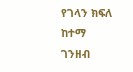የገላን ክፍለ ከተማ ገንዘብ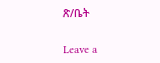ጽ/ቤት


Leave a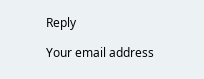Reply

Your email address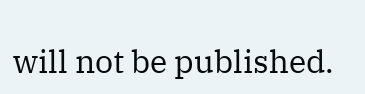will not be published.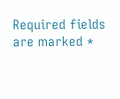Required fields are marked *